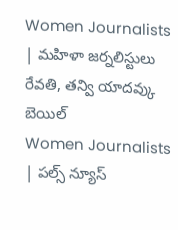Women Journalists | మహిళా జర్నలిస్టులు రేవతి, తన్వి యాదవ్కు బెయిల్
Women Journalists | పల్స్ న్యూస్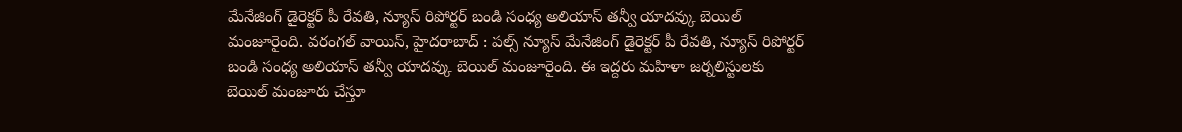మేనేజింగ్ డైరెక్టర్ పీ రేవతి, న్యూస్ రిపోర్టర్ బండి సంధ్య అలియాస్ తన్వీ యాదవ్కు బెయిల్ మంజూరైంది. వరంగల్ వాయిస్, హైదరాబాద్ : పల్స్ న్యూస్ మేనేజింగ్ డైరెక్టర్ పీ రేవతి, న్యూస్ రిపోర్టర్ బండి సంధ్య అలియాస్ తన్వీ యాదవ్కు బెయిల్ మంజూరైంది. ఈ ఇద్దరు మహిళా జర్నలిస్టులకు బెయిల్ మంజూరు చేస్తూ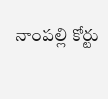నాంపల్లి కోర్టు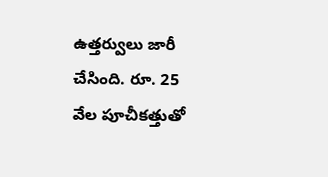ఉత్తర్వులు జారీ చేసింది. రూ. 25 వేల పూచీకత్తుతో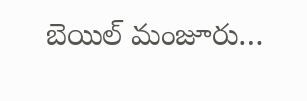బెయిల్ మంజూరు…